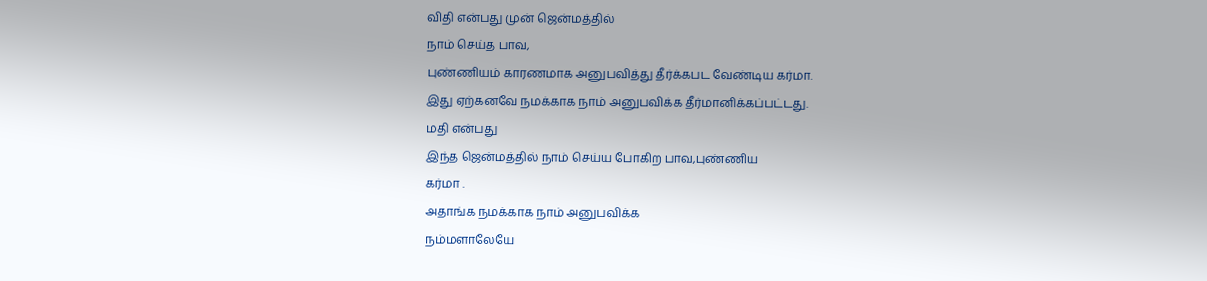விதி என்பது முன் ஜென்மத்தில்
நாம் செய்த பாவ,
புண்ணியம் காரணமாக அனுபவித்து தீர்க்கபட வேண்டிய கர்மா.
இது ஏற்கனவே நமக்காக நாம் அனுபவிக்க தீர்மானிக்கப்பட்டது.
மதி என்பது
இந்த ஜென்மத்தில் நாம் செய்ய போகிற பாவ,புண்ணிய
கர்மா .
அதாங்க நமக்காக நாம் அனுபவிக்க
நம்மளாலேயே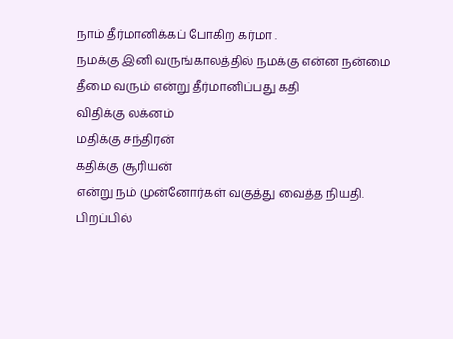நாம் தீர்மானிக்கப் போகிற கர்மா .
நமக்கு இனி வருங்காலத்தில் நமக்கு என்ன நன்மை தீமை வரும் என்று தீர்மானிப்பது கதி
விதிக்கு லக்னம்
மதிக்கு சந்திரன்
கதிக்கு சூரியன்
என்று நம் முன்னோர்கள் வகுத்து வைத்த நியதி.
பிறப்பில்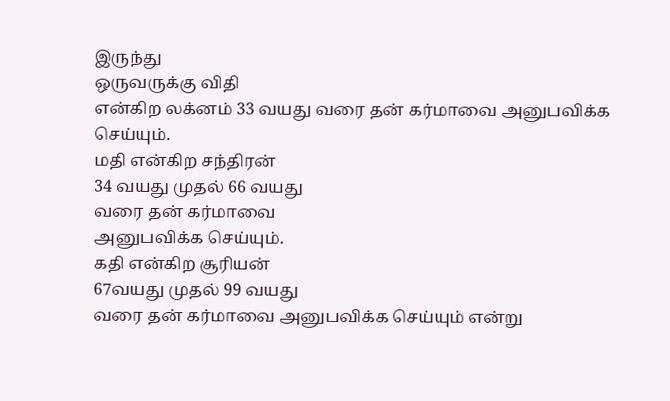இருந்து
ஒருவருக்கு விதி
என்கிற லக்னம் 33 வயது வரை தன் கர்மாவை அனுபவிக்க செய்யும்.
மதி என்கிற சந்திரன்
34 வயது முதல் 66 வயது
வரை தன் கர்மாவை
அனுபவிக்க செய்யும்.
கதி என்கிற சூரியன்
67வயது முதல் 99 வயது
வரை தன் கர்மாவை அனுபவிக்க செய்யும் என்று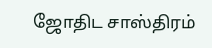ஜோதிட சாஸ்திரம்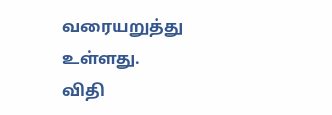வரையறுத்து உள்ளது.
விதி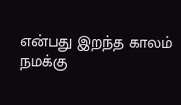என்பது இறந்த காலம்
நமக்கு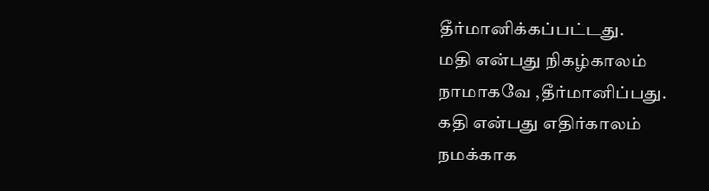தீர்மானிக்கப்பட்டது.
மதி என்பது நிகழ்காலம்
நாமாகவே ,தீர்மானிப்பது.
கதி என்பது எதிர்காலம்
நமக்காக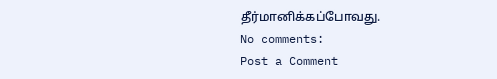தீர்மானிக்கப்போவது.
No comments:
Post a Comment